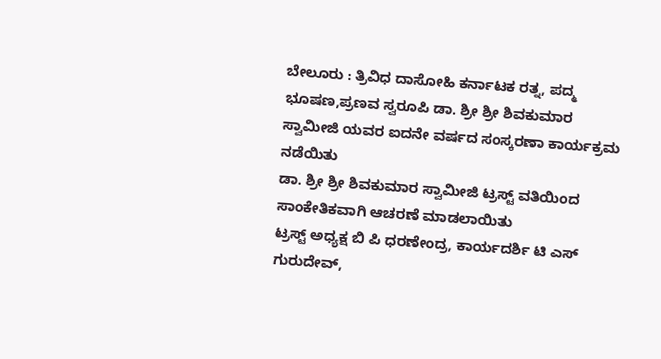ಬೇಲೂರು : ತ್ರಿವಿಧ ದಾಸೋಹಿ ಕರ್ನಾಟಕ ರತ್ನ, ಪದ್ಮ ಭೂಷಣ,ಪ್ರಣವ ಸ್ವರೂಪಿ ಡಾ. ಶ್ರೀ ಶ್ರೀ ಶಿವಕುಮಾರ ಸ್ವಾಮೀಜಿ ಯವರ ಐದನೇ ವರ್ಷದ ಸಂಸ್ಕರಣಾ ಕಾರ್ಯಕ್ರಮ ನಡೆಯಿತು
ಡಾ. ಶ್ರೀ ಶ್ರೀ ಶಿವಕುಮಾರ ಸ್ವಾಮೀಜಿ ಟ್ರಸ್ಟ್ ವತಿಯಿಂದ ಸಾಂಕೇತಿಕವಾಗಿ ಆಚರಣೆ ಮಾಡಲಾಯಿತು
ಟ್ರಸ್ಟ್ ಅಧ್ಯಕ್ಷ ಬಿ ಪಿ ಧರಣೇಂದ್ರ, ಕಾರ್ಯದರ್ಶಿ ಟಿ ಎಸ್ ಗುರುದೇವ್,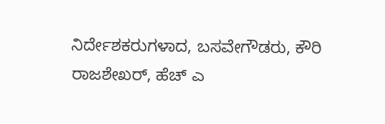ನಿರ್ದೇಶಕರುಗಳಾದ, ಬಸವೇಗೌಡರು, ಕೌರಿ ರಾಜಶೇಖರ್, ಹೆಚ್ ಎ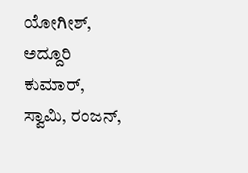ಯೋಗೀಶ್, ಅದ್ದೂರಿ ಕುಮಾರ್, ಸ್ವಾಮಿ, ರಂಜನ್,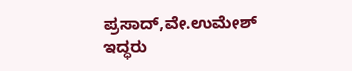ಪ್ರಸಾದ್,ವೇ.ಉಮೇಶ್ ಇದ್ಧರು